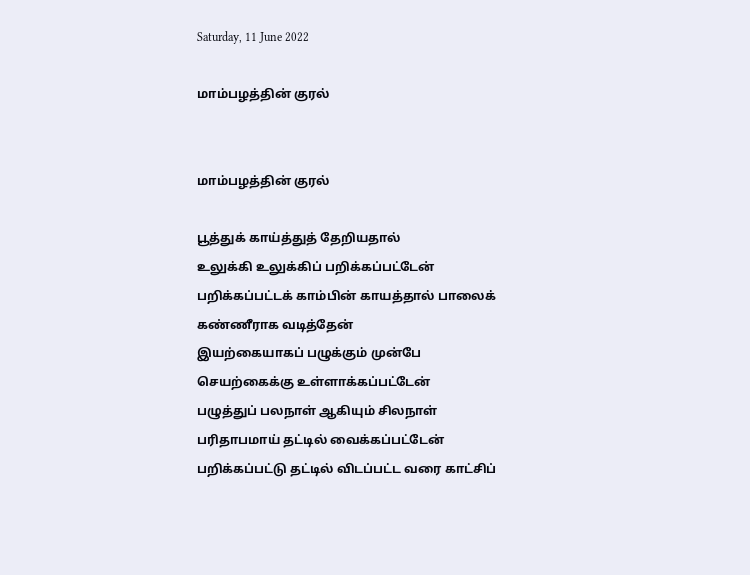Saturday, 11 June 2022

மாம்பழத்தின் குரல்


மாம்பழத்தின் குரல்

பூத்துக் காய்த்துத் தேறியதால்
உலுக்கி உலுக்கிப் பறிக்கப்பட்டேன்   பறிக்கப்பட்டக் காம்பின் காயத்தால் பாலைக் கண்ணீராக வடித்தேன்
இயற்கையாகப் பழுக்கும் முன்பே செயற்கைக்கு உள்ளாக்கப்பட்டேன்
பழுத்துப் பலநாள் ஆகியும் சிலநாள் பரிதாபமாய் தட்டில் வைக்கப்பட்டேன்                பறிக்கப்பட்டு தட்டில் விடப்பட்ட வரை காட்சிப்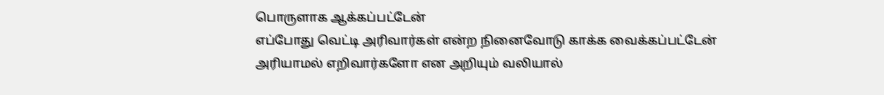பொருளாக ஆக்கப்பட்டேன்
எப்போது வெட்டி அரிவார்கள் என்ற நினைவோடு காக்க வைக்கப்பட்டேன்
அரியாமல் எறிவார்களோ என அறியும் வலியால்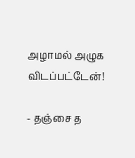அழாமல் அழுக விடப்பட்டேன்!

- தஞ்சை த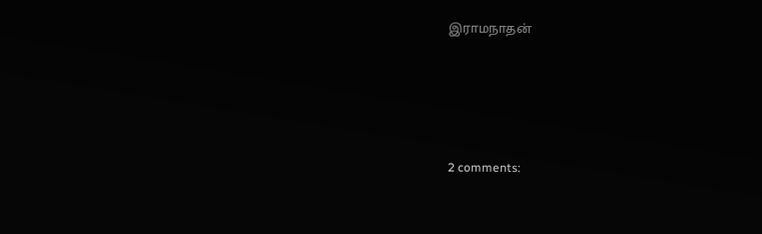இராமநாதன்





2 comments: